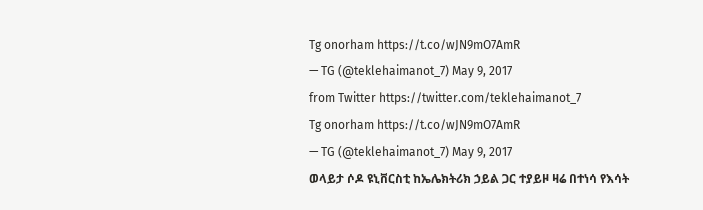Tg onorham https://t.co/wJN9mO7AmR
— TG (@teklehaimanot_7) May 9, 2017
from Twitter https://twitter.com/teklehaimanot_7
Tg onorham https://t.co/wJN9mO7AmR
— TG (@teklehaimanot_7) May 9, 2017
ወላይታ ሶዶ ዩኒቨርስቲ ከኤሌክትሪክ ኃይል ጋር ተያይዞ ዛሬ በተነሳ የእሳት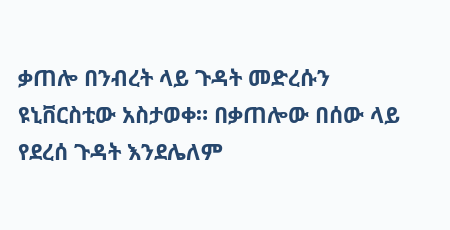ቃጠሎ በንብረት ላይ ጉዳት መድረሱን ዩኒቨርስቲው አስታወቀ። በቃጠሎው በሰው ላይ የደረሰ ጉዳት እንደሌለም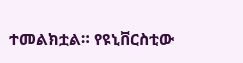ተመልክቷል። የዩኒቨርስቲው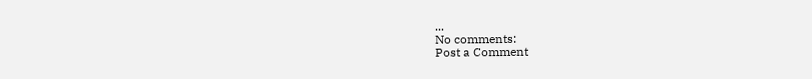...
No comments:
Post a Comment